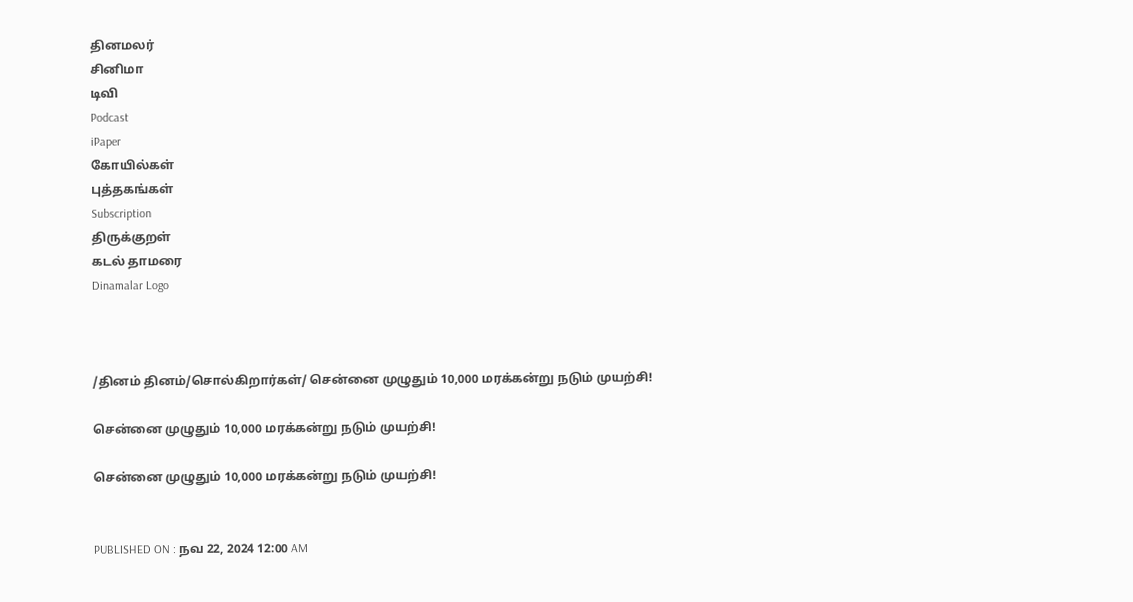தினமலர்
சினிமா
டிவி
Podcast
iPaper
கோயில்கள்
புத்தகங்கள்
Subscription
திருக்குறள்
கடல் தாமரை
Dinamalar Logo



/தினம் தினம்/சொல்கிறார்கள்/ சென்னை முழுதும் 10,000 மரக்கன்று நடும் முயற்சி!

சென்னை முழுதும் 10,000 மரக்கன்று நடும் முயற்சி!

சென்னை முழுதும் 10,000 மரக்கன்று நடும் முயற்சி!


PUBLISHED ON : நவ 22, 2024 12:00 AM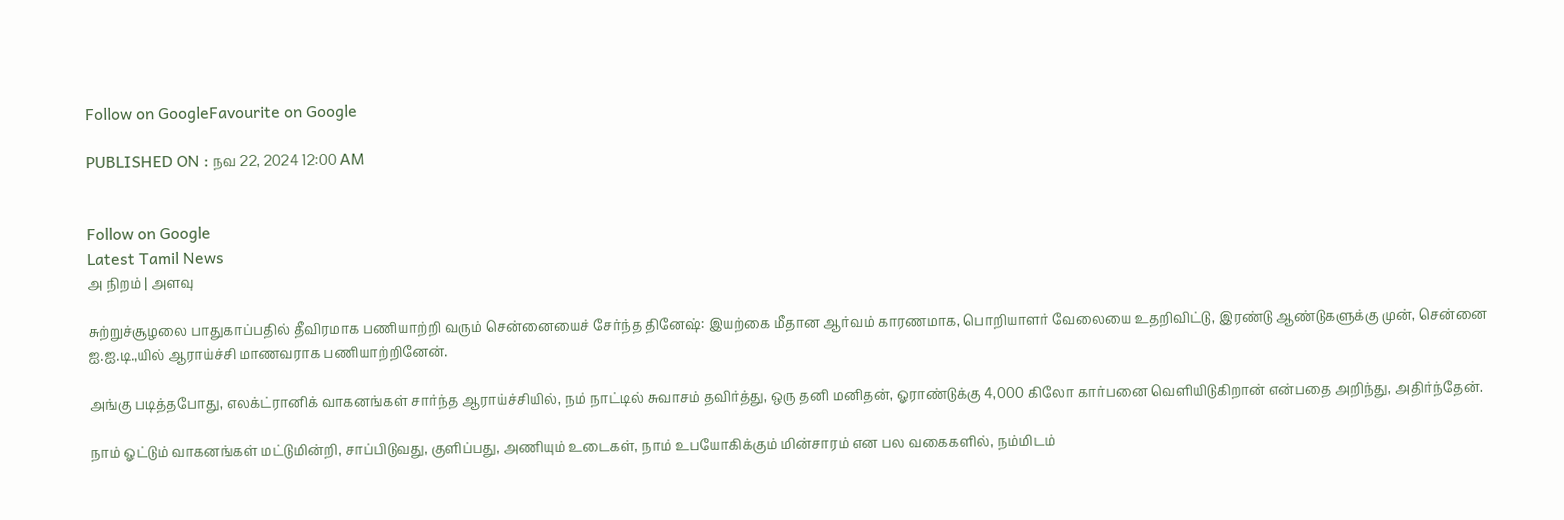Follow on GoogleFavourite on Google

PUBLISHED ON : நவ 22, 2024 12:00 AM


Follow on Google
Latest Tamil News
அ நிறம் | அளவு

சுற்றுச்சூழலை பாதுகாப்பதில் தீவிரமாக பணியாற்றி வரும் சென்னையைச் சேர்ந்த தினேஷ்: இயற்கை மீதான ஆர்வம் காரணமாக, பொறியாளர் வேலையை உதறிவிட்டு, இரண்டு ஆண்டுகளுக்கு முன், சென்னை ஐ.ஐ.டி.,யில் ஆராய்ச்சி மாணவராக பணியாற்றினேன்.

அங்கு படித்தபோது, எலக்ட்ரானிக் வாகனங்கள் சார்ந்த ஆராய்ச்சியில், நம் நாட்டில் சுவாசம் தவிர்த்து, ஒரு தனி மனிதன், ஓராண்டுக்கு 4,000 கிலோ கார்பனை வெளியிடுகிறான் என்பதை அறிந்து, அதிர்ந்தேன்.

நாம் ஓட்டும் வாகனங்கள் மட்டுமின்றி, சாப்பிடுவது, குளிப்பது, அணியும் உடைகள், நாம் உபயோகிக்கும் மின்சாரம் என பல வகைகளில், நம்மிடம்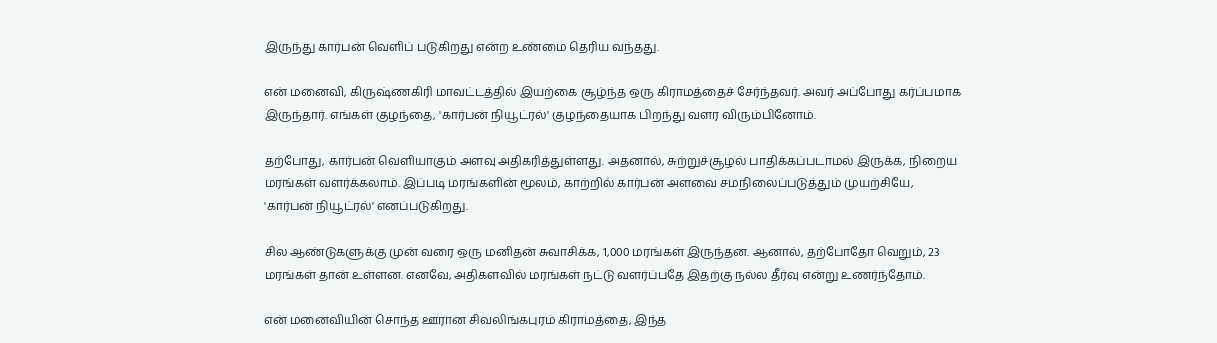இருந்து கார்பன் வெளிப் படுகிறது என்ற உண்மை தெரிய வந்தது.

என் மனைவி, கிருஷ்ணகிரி மாவட்டத்தில் இயற்கை சூழ்ந்த ஒரு கிராமத்தைச் சேர்ந்தவர். அவர் அப்போது கர்ப்பமாக இருந்தார். எங்கள் குழந்தை, 'கார்பன் நியூட்ரல்' குழந்தையாக பிறந்து வளர விரும்பினோம்.

தற்போது, கார்பன் வெளியாகும் அளவு அதிகரித்துள்ளது. அதனால், சுற்றுச்சூழல் பாதிக்கப்படாமல் இருக்க, நிறைய மரங்கள் வளர்க்கலாம். இப்படி மரங்களின் மூலம், காற்றில் கார்பன் அளவை சமநிலைப்படுத்தும் முயற்சியே, 'கார்பன் நியூட்ரல்' எனப்படுகிறது.

சில ஆண்டுகளுக்கு முன் வரை ஒரு மனிதன் சுவாசிக்க, 1,000 மரங்கள் இருந்தன. ஆனால், தற்போதோ வெறும், 23 மரங்கள் தான் உள்ளன. எனவே, அதிகளவில் மரங்கள் நட்டு வளர்ப்பதே இதற்கு நல்ல தீர்வு என்று உணர்ந்தோம்.

என் மனைவியின் சொந்த ஊரான சிவலிங்கபுரம் கிராமத்தை, இந்த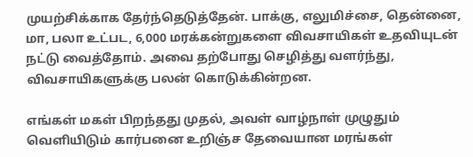முயற்சிக்காக தேர்ந்தெடுத்தேன். பாக்கு, எலுமிச்சை, தென்னை, மா, பலா உட்பட, 6,000 மரக்கன்றுகளை விவசாயிகள் உதவியுடன் நட்டு வைத்தோம். அவை தற்போது செழித்து வளர்ந்து, விவசாயிகளுக்கு பலன் கொடுக்கின்றன.

எங்கள் மகள் பிறந்தது முதல், அவள் வாழ்நாள் முழுதும் வெளியிடும் கார்பனை உறிஞ்ச தேவையான மரங்கள்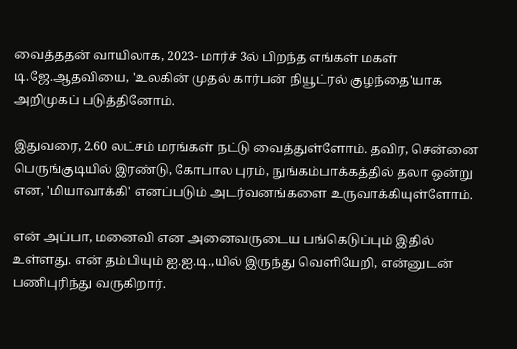வைத்ததன் வாயிலாக, 2023- மார்ச் 3ல் பிறந்த எங்கள் மகள் டி.ஜே.ஆதவியை, 'உலகின் முதல் கார்பன் நியூட்ரல் குழந்தை'யாக அறிமுகப் படுத்தினோம்.

இதுவரை, 2.60 லட்சம் மரங்கள் நட்டு வைத்துள்ளோம். தவிர, சென்னை பெருங்குடியில் இரண்டு, கோபால புரம், நுங்கம்பாக்கத்தில் தலா ஒன்று என, 'மியாவாக்கி' எனப்படும் அடர்வனங்களை உருவாக்கியுள்ளோம்.

என் அப்பா, மனைவி என அனைவருடைய பங்கெடுப்பும் இதில் உள்ளது. என் தம்பியும் ஐ.ஐ.டி.,யில் இருந்து வெளியேறி, என்னுடன் பணிபுரிந்து வருகிறார்.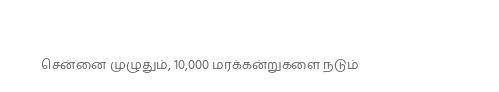சென்னை முழுதும், 10,000 மரக்கன்றுகளை நடும்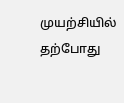முயற்சியில் தற்போது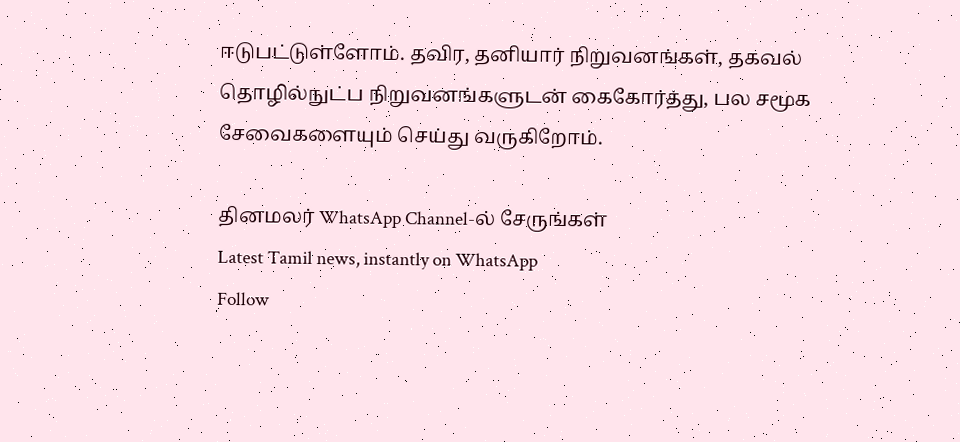ஈடுபட்டுள்ளோம். தவிர, தனியார் நிறுவனங்கள், தகவல் தொழில்நுட்ப நிறுவனங்களுடன் கைகோர்த்து, பல சமூக சேவைகளையும் செய்து வருகிறோம்.

தினமலர் WhatsApp Channel-ல் சேருங்கள்
Latest Tamil news, instantly on WhatsApp
Follow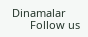Dinamalar
      Follow us